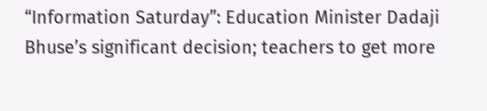“Information Saturday”: Education Minister Dadaji Bhuse’s significant decision; teachers to get more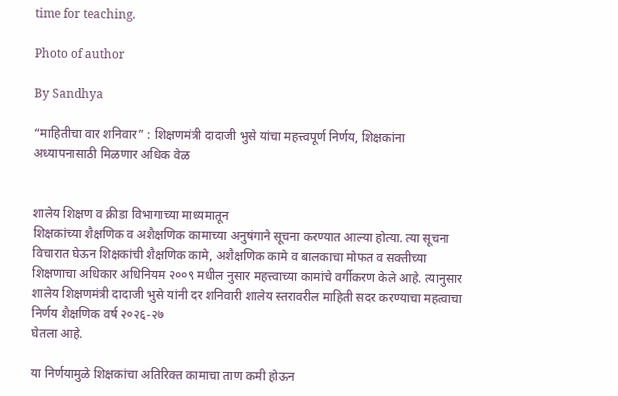time for teaching.

Photo of author

By Sandhya

“माहितीचा वार शनिवार” : शिक्षणमंत्री दादाजी भुसे यांचा महत्त्वपूर्ण निर्णय, शिक्षकांना अध्यापनासाठी मिळणार अधिक वेळ


शालेय शिक्षण व क्रीडा विभागाच्या माध्यमातून
शिक्षकांच्या शैक्षणिक व अशैक्षणिक कामाच्या अनुषंगाने सूचना करण्यात आल्या होत्या. त्या सूचना विचारात घेऊन शिक्षकांची शैक्षणिक कामे, अशैक्षणिक कामे व बालकाचा मोफत व सक्तीच्या शिक्षणाचा अधिकार अधिनियम २००९ मधील नुसार महत्त्वाच्या कामांचे वर्गीकरण केले आहे. त्यानुसार शालेय शिक्षणमंत्री दादाजी भुसे यांनी दर शनिवारी शालेय स्तरावरील माहिती सदर करण्याचा महत्वाचा निर्णय शैक्षणिक वर्ष २०२६-२७
घेतला आहे.

या निर्णयामुळे शिक्षकांचा अतिरिक्त कामाचा ताण कमी होऊन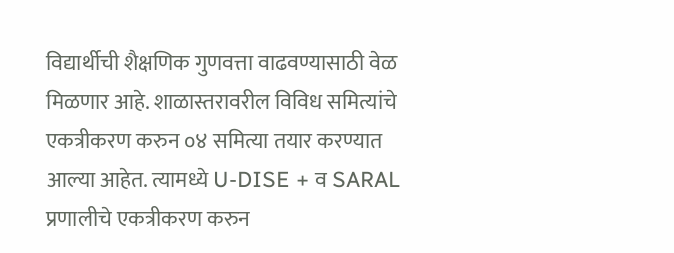विद्यार्थीची शैक्षणिक गुणवत्ता वाढवण्यासाठी वेळ मिळणार आहे. शाळास्तरावरील विविध समित्यांचे एकत्रीकरण करुन ०४ समित्या तयार करण्यात आल्या आहेत. त्यामध्ये U-DISE + व SARAL प्रणालीचे एकत्रीकरण करुन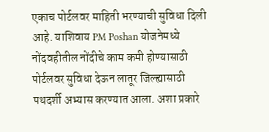एकाच पोर्टलवर माहिती भरण्याची सुविधा दिली आहे. याशिवाय PM Poshan योजनेमध्ये नोंदवहीतील नोंदीचे काम कमी होण्यासाठी पोर्टलवर सुविधा देऊन लातूर जिल्ह्यासाठी पथदर्शी अभ्यास करण्यात आला. अशा प्रकारे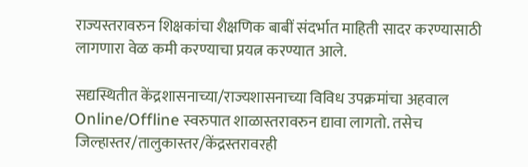राज्यस्तरावरुन शिक्षकांचा शैक्षणिक बाबीं संदर्भात माहिती सादर करण्यासाठी लागणारा वेळ कमी करण्याचा प्रयत्न करण्यात आले.

सद्यस्थितीत केंद्रशासनाच्या/राज्यशासनाच्या विविध उपक्रमांचा अहवाल Online/Offline स्वरुपात शाळास्तरावरुन द्यावा लागतो. तसेच जिल्हास्तर/तालुकास्तर/केंद्रस्तरावरही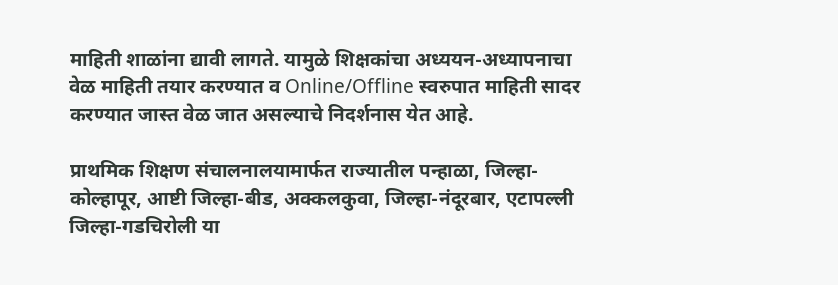माहिती शाळांना द्यावी लागते. यामुळे शिक्षकांचा अध्ययन-अध्यापनाचा वेळ माहिती तयार करण्यात व Online/Offline स्वरुपात माहिती सादर करण्यात जास्त वेळ जात असल्याचे निदर्शनास येत आहे.

प्राथमिक शिक्षण संचालनालयामार्फत राज्यातील पन्हाळा, जिल्हा-कोल्हापूर, आष्टी जिल्हा-बीड, अक्कलकुवा, जिल्हा-नंदूरबार, एटापल्ली जिल्हा-गडचिरोली या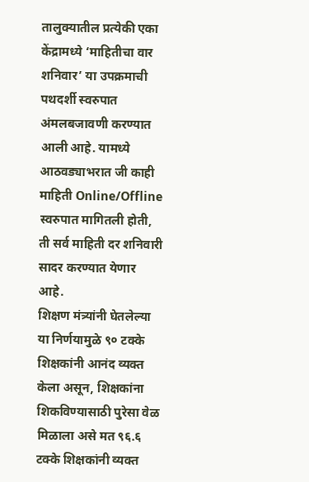तालुक्यातील प्रत्येकी एका केंद्रामध्ये ‘माहितीचा वार शनिवार’ या उपक्रमाची पथदर्शी स्वरुपात अंमलबजावणी करण्यात आली आहे. यामध्ये आठवड्याभरात जी काही माहिती Online/Offline स्वरुपात मागितली होती, ती सर्व माहिती दर शनिवारी सादर करण्यात येणार आहे.
शिक्षण मंत्र्यांनी घेतलेल्या या निर्णयामुळे ९० टक्के शिक्षकांनी आनंद व्यक्त केला असून, शिक्षकांना शिकविण्यासाठी पुरेसा वेळ मिळाला असे मत ९६.६ टक्के शिक्षकांनी व्यक्त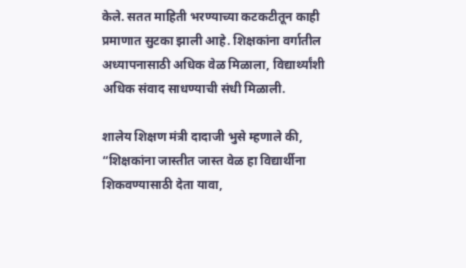केले. सतत माहिती भरण्याच्या कटकटीतून काही प्रमाणात सुटका झाली आहे. शिक्षकांना वर्गातील अध्यापनासाठी अधिक वेळ मिळाला, विद्यार्थ्यांशी अधिक संवाद साधण्याची संधी मिळाली.

शालेय शिक्षण मंत्री दादाजी भुसे म्हणाले की,
“शिक्षकांना जास्तीत जास्त वेळ हा विद्यार्थीना शिकवण्यासाठी देता यावा,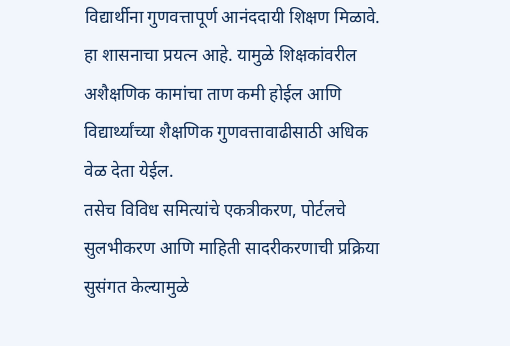विद्यार्थीना गुणवत्तापूर्ण आनंददायी शिक्षण मिळावे. हा शासनाचा प्रयत्न आहे. यामुळे शिक्षकांवरील अशैक्षणिक कामांचा ताण कमी होईल आणि विद्यार्थ्यांच्या शैक्षणिक गुणवत्तावाढीसाठी अधिक वेळ देता येईल.
तसेच विविध समित्यांचे एकत्रीकरण, पोर्टलचे सुलभीकरण आणि माहिती सादरीकरणाची प्रक्रिया सुसंगत केल्यामुळे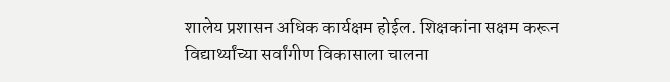शालेय प्रशासन अधिक कार्यक्षम होईल. शिक्षकांना सक्षम करून विद्यार्थ्यांच्या सर्वांगीण विकासाला चालना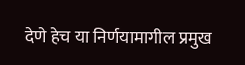देणे हेच या निर्णयामागील प्रमुख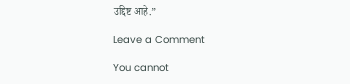उद्दिष्ट आहे.”

Leave a Comment

You cannot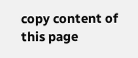copy content of this page